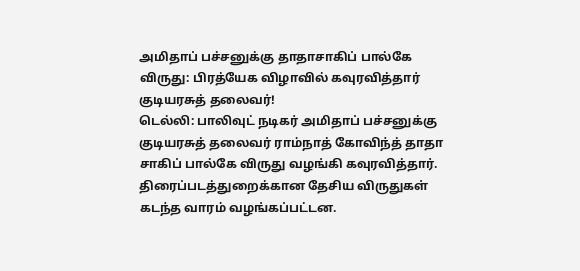அமிதாப் பச்சனுக்கு தாதாசாகிப் பால்கே விருது: பிரத்யேக விழாவில் கவுரவித்தார் குடியரசுத் தலைவர்!
டெல்லி: பாலிவுட் நடிகர் அமிதாப் பச்சனுக்கு குடியரசுத் தலைவர் ராம்நாத் கோவிந்த் தாதா சாகிப் பால்கே விருது வழங்கி கவுரவித்தார்.
திரைப்படத்துறைக்கான தேசிய விருதுகள் கடந்த வாரம் வழங்கப்பட்டன.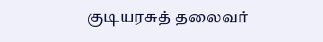குடியரசுத் தலைவர்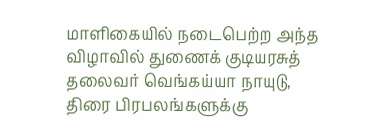மாளிகையில் நடைபெற்ற அந்த விழாவில் துணைக் குடியரசுத் தலைவர் வெங்கய்யா நாயுடு, திரை பிரபலங்களுக்கு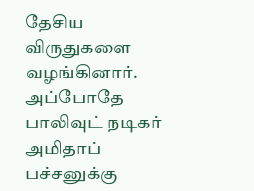தேசிய விருதுகளை வழங்கினார்.
அப்போதே பாலிவுட் நடிகர் அமிதாப் பச்சனுக்கு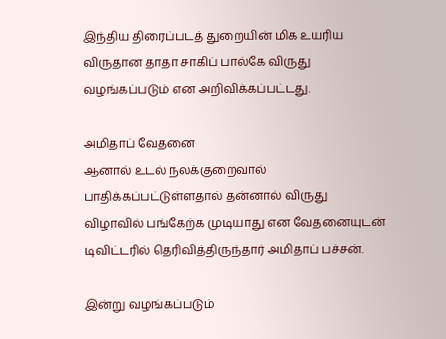இந்திய திரைப்படத் துறையின் மிக உயரிய விருதான தாதா சாகிப் பால்கே விருது வழங்கப்படும் என அறிவிக்கப்பட்டது.

அமிதாப் வேதனை
ஆனால் உடல் நலக்குறைவால் பாதிக்கப்பட்டுள்ளதால் தன்னால் விருது விழாவில் பங்கேற்க முடியாது என வேதனையுடன் டிவிட்டரில் தெரிவித்திருந்தார் அமிதாப் பச்சன்.

இன்று வழங்கப்படும்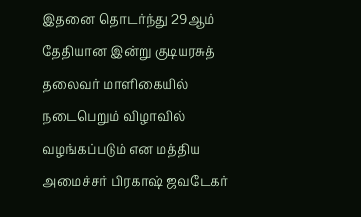இதனை தொடர்ந்து 29ஆம் தேதியான இன்று குடியரசுத் தலைவர் மாளிகையில் நடைபெறும் விழாவில் வழங்கப்படும் என மத்திய அமைச்சர் பிரகாஷ் ஜவடேகர்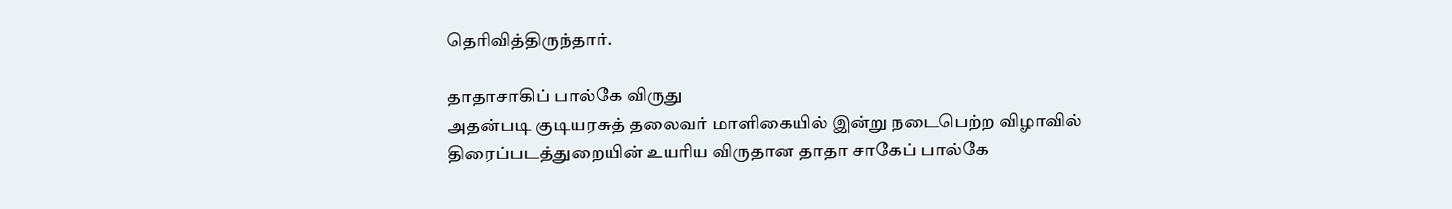தெரிவித்திருந்தார்.

தாதாசாகிப் பால்கே விருது
அதன்படி குடியரசுத் தலைவர் மாளிகையில் இன்று நடைபெற்ற விழாவில் திரைப்படத்துறையின் உயரிய விருதான தாதா சாகேப் பால்கே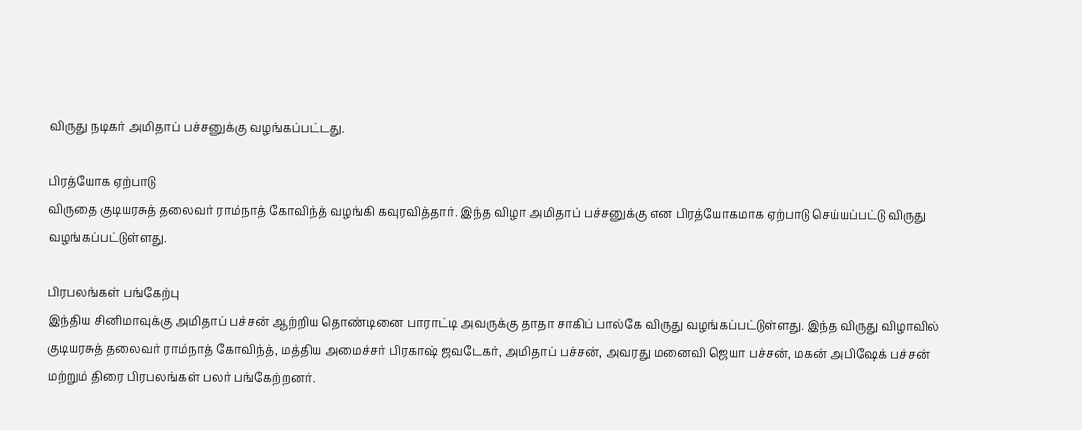விருது நடிகர் அமிதாப் பச்சனுக்கு வழங்கப்பட்டது.

பிரத்யோக ஏற்பாடு
விருதை குடியரசுத் தலைவர் ராம்நாத் கோவிந்த் வழங்கி கவுரவித்தார். இந்த விழா அமிதாப் பச்சனுக்கு என பிரத்யோகமாக ஏற்பாடு செய்யப்பட்டு விருது வழங்கப்பட்டுள்ளது.

பிரபலங்கள் பங்கேற்பு
இந்திய சினிமாவுக்கு அமிதாப் பச்சன் ஆற்றிய தொண்டினை பாராட்டி அவருக்கு தாதா சாகிப் பால்கே விருது வழங்கப்பட்டுள்ளது. இந்த விருது விழாவில் குடியரசுத் தலைவர் ராம்நாத் கோவிந்த், மத்திய அமைச்சர் பிரகாஷ் ஜவடேகர், அமிதாப் பச்சன், அவரது மனைவி ஜெயா பச்சன், மகன் அபிஷேக் பச்சன் மற்றும் திரை பிரபலங்கள் பலர் பங்கேற்றனர்.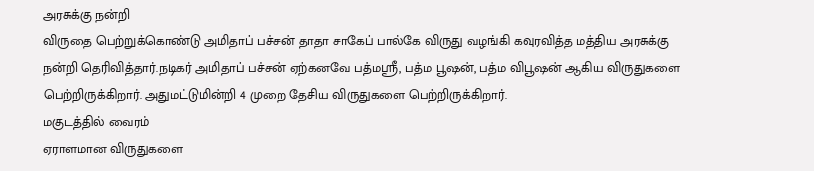அரசுக்கு நன்றி
விருதை பெற்றுக்கொண்டு அமிதாப் பச்சன் தாதா சாகேப் பால்கே விருது வழங்கி கவுரவித்த மத்திய அரசுக்கு நன்றி தெரிவித்தார்.நடிகர் அமிதாப் பச்சன் ஏற்கனவே பத்மஸ்ரீ, பத்ம பூஷன், பத்ம விபூஷன் ஆகிய விருதுகளை பெற்றிருக்கிறார். அதுமட்டுமின்றி 4 முறை தேசிய விருதுகளை பெற்றிருக்கிறார்.
மகுடத்தில் வைரம்
ஏராளமான விருதுகளை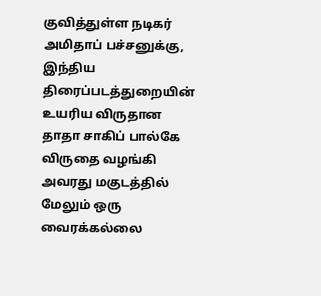குவித்துள்ள நடிகர் அமிதாப் பச்சனுக்கு, இந்திய திரைப்படத்துறையின் உயரிய விருதான தாதா சாகிப் பால்கே விருதை வழங்கி அவரது மகுடத்தில் மேலும் ஒரு வைரக்கல்லை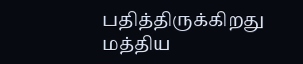பதித்திருக்கிறது மத்திய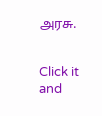அரசு.


Click it and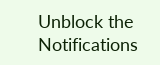Unblock the Notifications